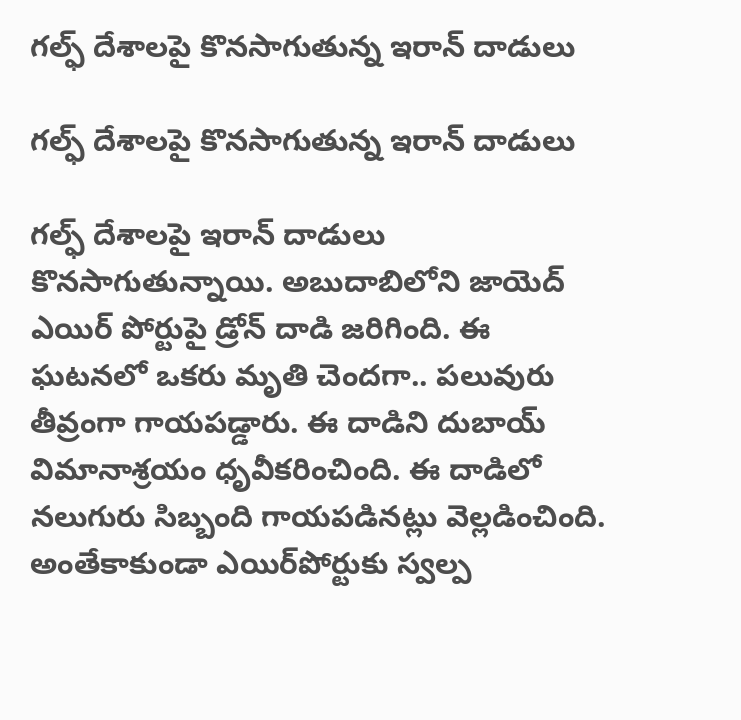గల్ఫ్ దేశాలపై కొనసాగుతున్న ఇరాన్ దాడులు

గల్ఫ్ దేశాలపై కొనసాగుతున్న ఇరాన్ దాడులు

గల్ఫ్ దేశాలపై ఇరాన్ దాడులు కొనసాగుతున్నాయి. అబుదాబిలోని జాయెద్ ఎయిర్ పోర్టుపై డ్రోన్ దాడి జరిగింది. ఈ ఘటనలో ఒకరు మృతి చెందగా.. పలువురు తీవ్రంగా గాయపడ్డారు. ఈ దాడిని దుబాయ్ విమానాశ్రయం ధృవీకరించింది. ఈ దాడిలో నలుగురు సిబ్బంది గాయపడినట్లు వెల్లడించింది. అంతేకాకుండా ఎయిర్‌పోర్టుకు స్వల్ప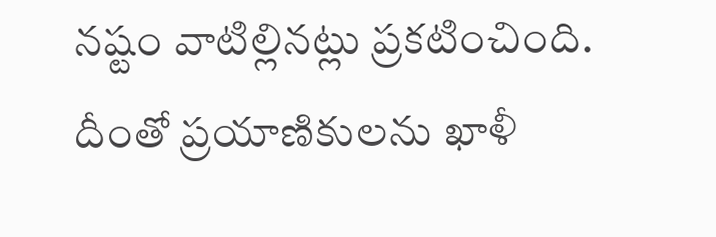నష్టం వాటిల్లినట్లు ప్రకటించింది. దీంతో ప్రయాణికులను ఖాళీ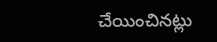చేయించినట్లు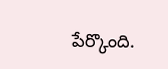పేర్కొంది.